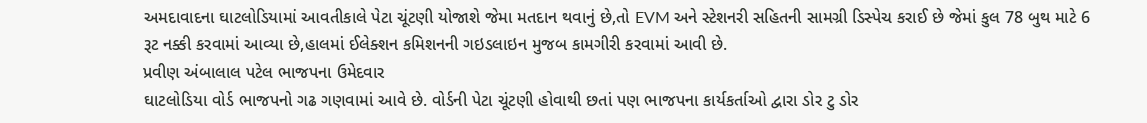અમદાવાદના ઘાટલોડિયામાં આવતીકાલે પેટા ચૂંટણી યોજાશે જેમા મતદાન થવાનું છે,તો EVM અને સ્ટેશનરી સહિતની સામગ્રી ડિસ્પેચ કરાઈ છે જેમાં કુલ 78 બુથ માટે 6 રૂટ નક્કી કરવામાં આવ્યા છે,હાલમાં ઈલેક્શન કમિશનની ગઇડલાઇન મુજબ કામગીરી કરવામાં આવી છે.
પ્રવીણ અંબાલાલ પટેલ ભાજપના ઉમેદવાર
ઘાટલોડિયા વોર્ડ ભાજપનો ગઢ ગણવામાં આવે છે. વોર્ડની પેટા ચૂંટણી હોવાથી છતાં પણ ભાજપના કાર્યકર્તાઓ દ્વારા ડોર ટુ ડોર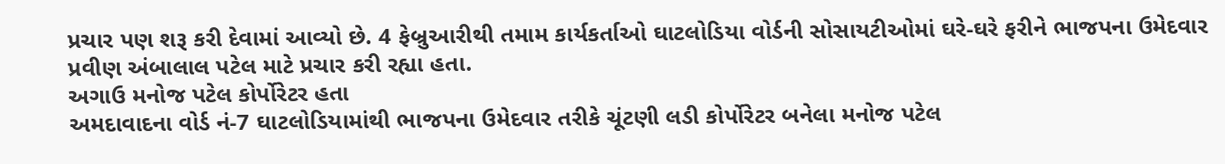પ્રચાર પણ શરૂ કરી દેવામાં આવ્યો છે. 4 ફેબ્રુઆરીથી તમામ કાર્યકર્તાઓ ઘાટલોડિયા વોર્ડની સોસાયટીઓમાં ઘરે-ઘરે ફરીને ભાજપના ઉમેદવાર પ્રવીણ અંબાલાલ પટેલ માટે પ્રચાર કરી રહ્યા હતા.
અગાઉ મનોજ પટેલ કોર્પોરેટર હતા
અમદાવાદના વોર્ડ નં-7 ઘાટલોડિયામાંથી ભાજપના ઉમેદવાર તરીકે ચૂંટણી લડી કોર્પોરેટર બનેલા મનોજ પટેલ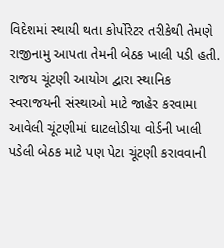વિદેશમાં સ્થાયી થતા કોર્પોરેટર તરીકેથી તેમણે રાજીનામુ આપતા તેમની બેઠક ખાલી પડી હતી. રાજય ચૂંટણી આયોગ દ્વારા સ્થાનિક સ્વરાજયની સંસ્થાઓ માટે જાહેર કરવામા આવેલી ચૂંટણીમાં ઘાટલોડીયા વોર્ડની ખાલી પડેલી બેઠક માટે પણ પેટા ચૂંટણી કરાવવાની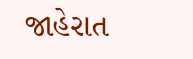જાહેરાત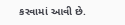કરવામાં આવી છે.